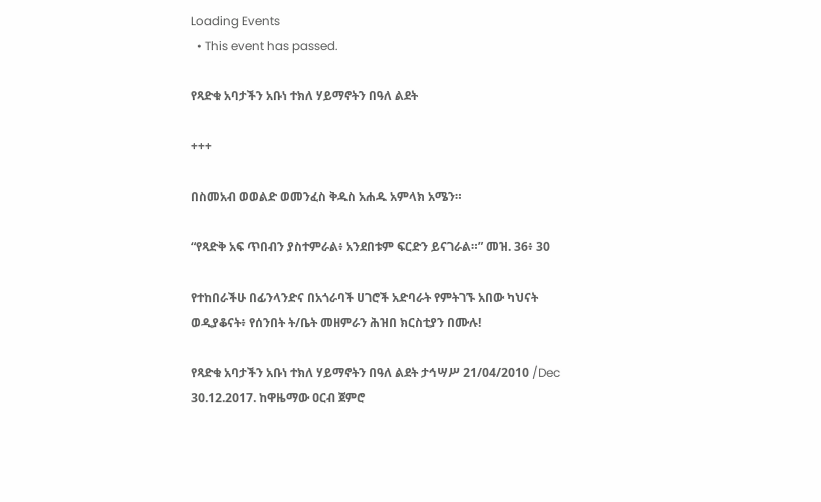Loading Events
  • This event has passed.

የጻድቁ አባታችን አቡነ ተክለ ሃይማኖትን በዓለ ልደት

+++

በስመአብ ወወልድ ወመንፈስ ቅዱስ አሐዱ አምላክ አሜን።

“የጻድቅ አፍ ጥበብን ያስተምራል፥ አንደበቱም ፍርድን ይናገራል።” መዝ. 36፥ 30

የተከበራችሁ በፊንላንድና በአጎራባች ሀገሮች አድባራት የምትገኙ አበው ካህናት ወዲያቆናት፥ የሰንበት ት/ቤት መዘምራን ሕዝበ ክርስቲያን በሙሉ!

የጻድቁ አባታችን አቡነ ተክለ ሃይማኖትን በዓለ ልደት ታኅሣሥ 21/04/2010 /Dec 30.12.2017. ከዋዜማው ዐርብ ጀምሮ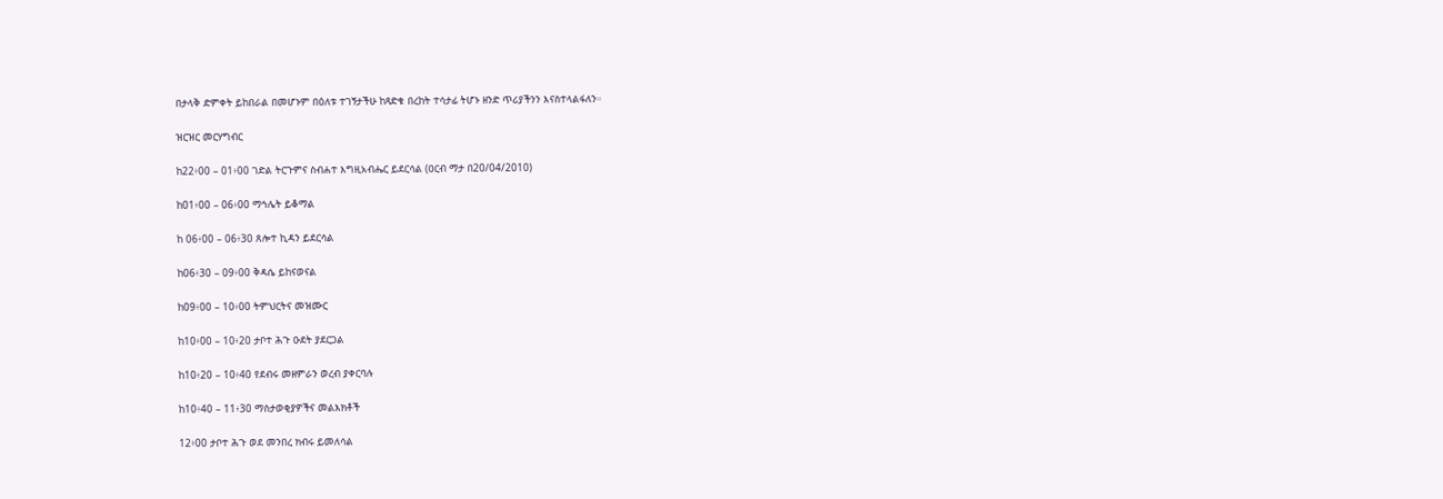በታላቅ ድምቀት ይከበራል በመሆኑም በዕለቱ ተገኝታችሁ ከጻድቁ በረከት ተሳታፊ ትሆኑ ዘንድ ጥሪያችንን እናስተላልፋለን።

ዝርዝር መርሃግብር

ከ22፥00 – 01፥00 ገድል ትርጉምና ስብሐተ እግዚአብሔር ይደርሳል (ዐርብ ማታ በ20/04/2010)

ከ01፥00 – 06፥00 ማኅሌት ይቆማል

ከ 06፥00 – 06፥30 ጸሎተ ኪዳን ይደርሳል

ከ06፥30 – 09፥00 ቅዳሴ ይከናወናል

ከ09፥00 – 10፥00 ትምህርትና መዝሙር

ከ10፥00 – 10፥20 ታቦተ ሕጉ ዑደት ያደርጋል

ከ10፥20 – 10፥40 የደብሩ መዘምራን ወረብ ያቀርባሉ

ከ10፥40 – 11፥30 ማስታወቂያዎችና መልእክቶች

12፥00 ታቦተ ሕጉ ወደ መንበረ ክብሩ ይመለሳል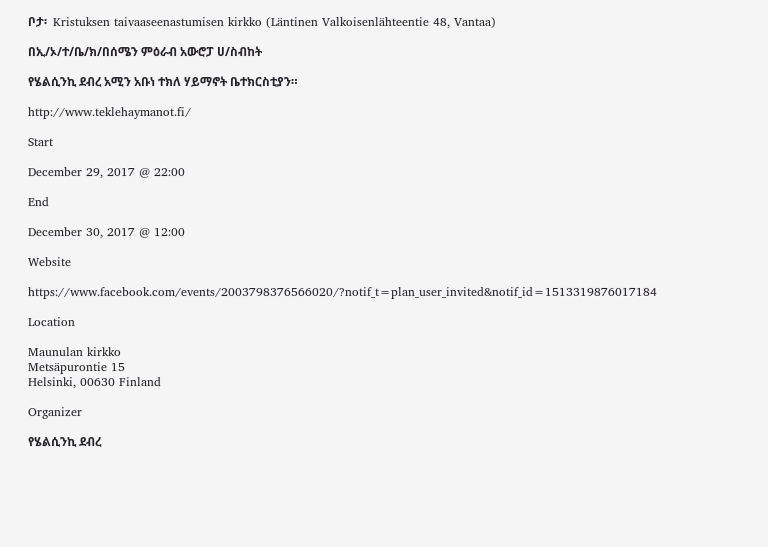ቦታ፡  Kristuksen taivaaseenastumisen kirkko (Läntinen Valkoisenlähteentie 48, Vantaa)

በኢ/ኦ/ተ/ቤ/ክ/በሰሜን ምዕራብ አውሮፓ ሀ/ስብከት

የሄልሲንኪ ደብረ አሚን አቡነ ተክለ ሃይማኖት ቤተክርስቲያን።

http://www.teklehaymanot.fi/

Start

December 29, 2017 @ 22:00

End

December 30, 2017 @ 12:00

Website

https://www.facebook.com/events/2003798376566020/?notif_t=plan_user_invited&notif_id=1513319876017184

Location

Maunulan kirkko
Metsäpurontie 15
Helsinki, 00630 Finland

Organizer

የሄልሲንኪ ደብረ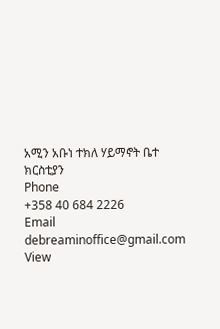አሚን አቡነ ተክለ ሃይማኖት ቤተ ክርስቲያን
Phone
+358 40 684 2226
Email
debreaminoffice@gmail.com
View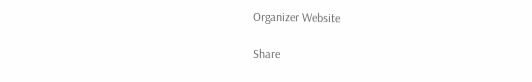Organizer Website

Share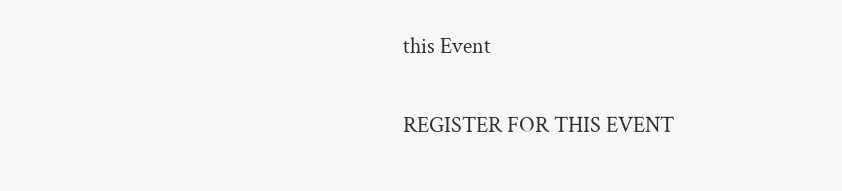this Event

REGISTER FOR THIS EVENT